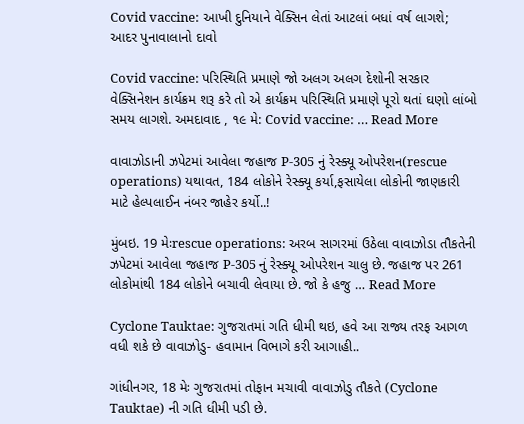Covid vaccine: આખી દુનિયાને વેક્સિન લેતાં આટલાં બધાં વર્ષ લાગશે; આદર પુનાવાલાનો દાવો

Covid vaccine: પરિસ્થિતિ પ્રમાણે જો અલગ અલગ દેશોની સરકાર વેક્સિનેશન કાર્યક્રમ શરૂ કરે તો એ કાર્યક્રમ પરિસ્થિતિ પ્રમાણે પૂરો થતાં ઘણો લાંબો સમય લાગશે. અમદાવાદ , ૧૯ મે: Covid vaccine: … Read More

વાવાઝોડાની ઝપેટમાં આવેલા જહાજ P-305 નું રેસ્ક્યૂ ઓપરેશન(rescue operations) યથાવત, 184 લોકોને રેસ્ક્યૂ કર્યા,ફસાયેલા લોકોની જાણકારી માટે હેલ્પલાઈન નંબર જાહેર કર્યો..!

મુંબઇ. 19 મેઃrescue operations: અરબ સાગરમાં ઉઠેલા વાવાઝોડા તૌકતેની ઝપેટમાં આવેલા જહાજ P-305 નું રેસ્ક્યૂ ઓપરેશન ચાલુ છે. જહાજ પર 261  લોકોમાંથી 184 લોકોને બચાવી લેવાયા છે. જો કે હજુ … Read More

Cyclone Tauktae: ગુજરાતમાં ગતિ ધીમી થઇ, હવે આ રાજ્ય તરફ આગળ વધી શકે છે વાવાઝોડુ- હવામાન વિભાગે કરી આગાહી..

ગાંધીનગર, 18 મેઃ ગુજરાતમાં તોફાન મચાવી વાવાઝોડુ તૌકતે (Cyclone Tauktae) ની ગતિ ધીમી પડી છે.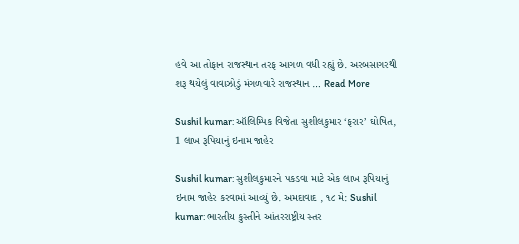હવે આ તોફાન રાજસ્થાન તરફ આગળ વધી રહ્યું છે. અરબસાગરથી શરૂ થયેલું વાવાઝોડું મંગળવારે રાજસ્થાન … Read More

Sushil kumar: ઑલિમ્પિક વિજેતા સુશીલકુમાર ‘ફરાર’ ઘોષિત, 1 લાખ રૂપિયાનું ઇનામ જાહેર

Sushil kumar: સુશીલકુમારને પકડવા માટે એક લાખ રૂપિયાનું ઇનામ જાહેર કરવામાં આવ્યું છે. અમદાવાદ , ૧૮ મે: Sushil kumar: ભારતીય કુસ્તીને આંતરરાષ્ટ્રીય સ્તર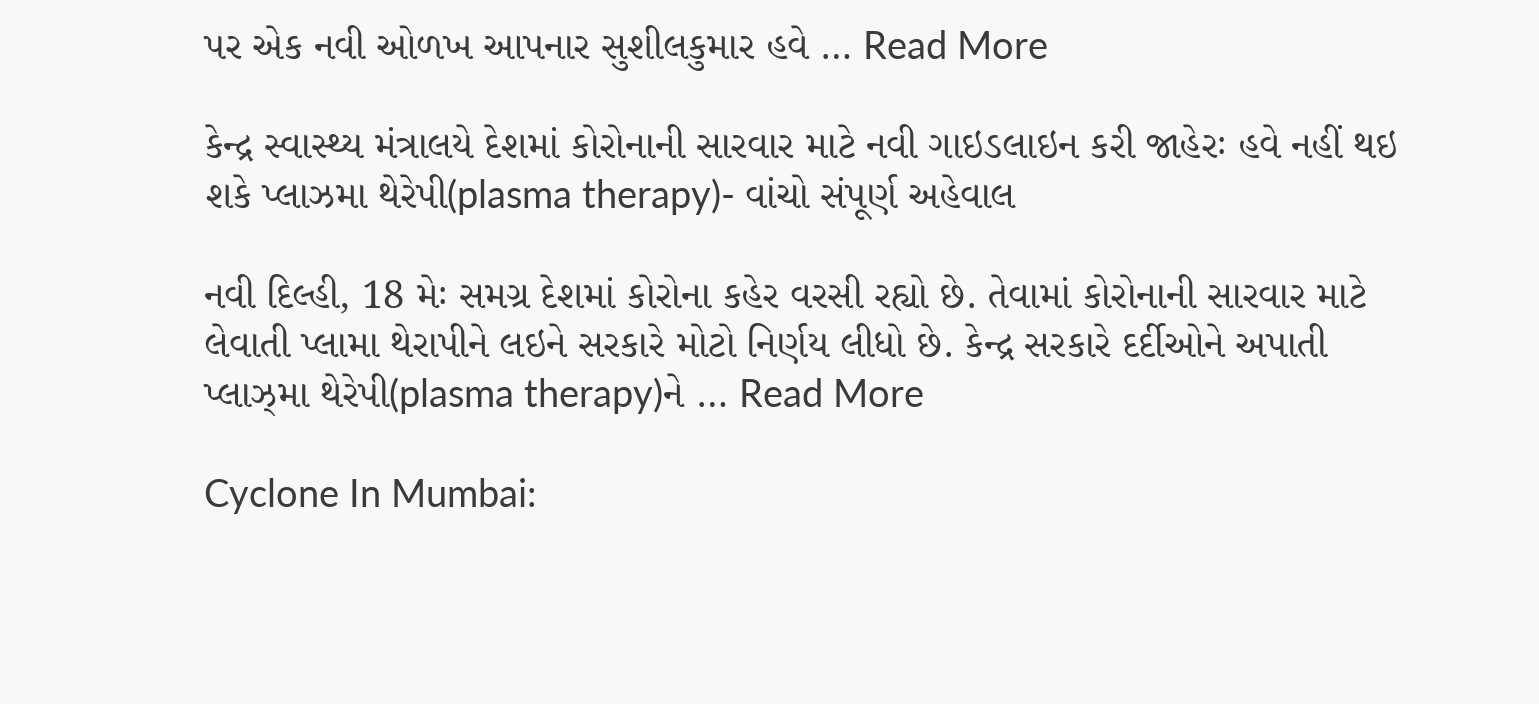પર એક નવી ઓળખ આપનાર સુશીલકુમાર હવે … Read More

કેન્દ્ર સ્વાસ્થ્ય મંત્રાલયે દેશમાં કોરોનાની સારવાર માટે નવી ગાઇડલાઇન કરી જાહેરઃ હવે નહીં થઇ શકે પ્લાઝમા થેરેપી(plasma therapy)- વાંચો સંપૂર્ણ અહેવાલ

નવી દિલ્હી, 18 મેઃ સમગ્ર દેશમાં કોરોના કહેર વરસી રહ્યો છે. તેવામાં કોરોનાની સારવાર માટે લેવાતી પ્લામા થેરાપીને લઇને સરકારે મોટો નિર્ણય લીધો છે. કેન્દ્ર સરકારે દર્દીઓને અપાતી પ્લાઝ્મા થેરેપી(plasma therapy)ને … Read More

Cyclone In Mumbai: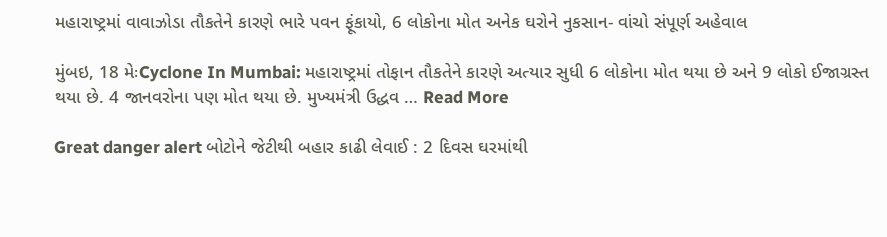મહારાષ્ટ્રમાં વાવાઝોડા તૌકતેને કારણે ભારે પવન ફૂંકાયો, 6 લોકોના મોત અનેક ઘરોને નુકસાન- વાંચો સંપૂર્ણ અહેવાલ

મુંબઇ, 18 મેઃCyclone In Mumbai: મહારાષ્ટ્રમાં તોફાન તૌકતેને કારણે અત્યાર સુધી 6 લોકોના મોત થયા છે અને 9 લોકો ઈજાગ્રસ્ત થયા છે. 4 જાનવરોના પણ મોત થયા છે. મુખ્યમંત્રી ઉદ્ધવ … Read More

Great danger alert બોટોને જેટીથી બહાર કાઢી લેવાઈ : 2 દિવસ ઘરમાંથી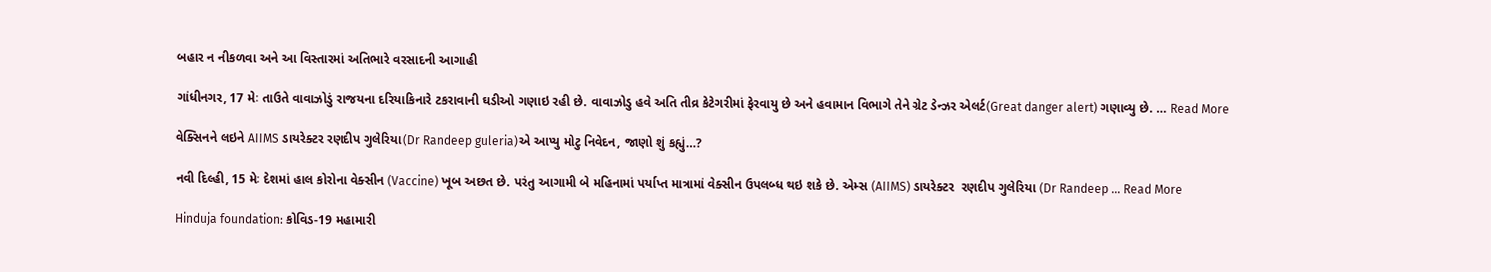બહાર ન નીકળવા અને આ વિસ્તારમાં અતિભારે વરસાદની આગાહી

ગાંધીનગર, 17 મેઃ તાઉતે વાવાઝોડું રાજયના દરિયાકિનારે ટકરાવાની ઘડીઓ ગણાઇ રહી છે. વાવાઝોડુ હવે અતિ તીવ્ર કેટેગરીમાં ફેરવાયુ છે અને હવામાન વિભાગે તેને ગ્રેટ ડેન્ઝર એલર્ટ(Great danger alert) ગણાવ્યુ છે. … Read More

વેક્સિનને લઇને AIIMS ડાયરેક્ટર રણદીપ ગુલેરિયા(Dr Randeep guleria)એ આપ્યુ મોટુ નિવેદન, જાણો શું કહ્યું…?

નવી દિલ્હી, 15 મેઃ દેશમાં હાલ કોરોના વેક્સીન (Vaccine) ખૂબ અછત છે. પરંતુ આગામી બે મહિનામાં પર્યાપ્ત માત્રામાં વેક્સીન ઉપલબ્ધ થઇ શકે છે. એમ્સ (AIIMS) ડાયરેક્ટર  રણદીપ ગુલેરિયા (Dr Randeep … Read More

Hinduja foundation: કોવિડ-19 મહામારી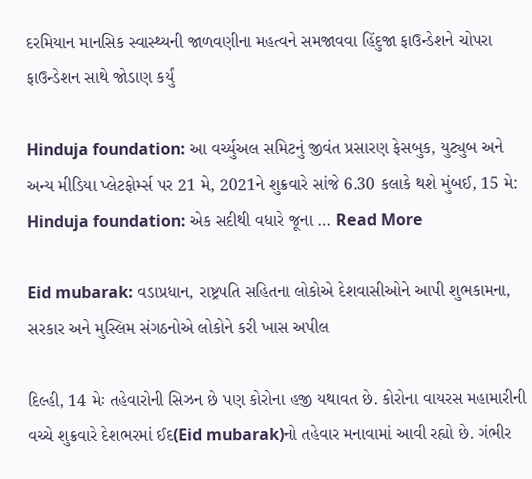દરમિયાન માનસિક સ્વાસ્થ્યની જાળવણીના મહત્વને સમજાવવા હિંદુજા ફાઉન્ડેશને ચોપરા ફાઉન્ડેશન સાથે જોડાણ કર્યું

Hinduja foundation: આ વર્ચ્યુઅલ સમિટનું જીવંત પ્રસારણ ફેસબુક, યુટ્યુબ અને અન્ય મીડિયા પ્લેટફોર્મ્સ પર 21 મે, 2021ને શુક્રવારે સાંજે 6.30 કલાકે થશે મુંબઈ, 15 મે: Hinduja foundation: એક સદીથી વધારે જૂના … Read More

Eid mubarak: વડાપ્રધાન, રાષ્ટ્રપતિ સહિતના લોકોએ દેશવાસીઓને આપી શુભકામના, સરકાર અને મુસ્લિમ સંગઠનોએ લોકોને કરી ખાસ અપીલ

દિલ્હી, 14 મેઃ તહેવારોની સિઝન છે પણ કોરોના હજી યથાવત છે. કોરોના વાયરસ મહામારીની વચ્ચે શુક્રવારે દેશભરમાં ઈદ(Eid mubarak)નો તહેવાર મનાવામાં આવી રહ્યો છે. ગંભીર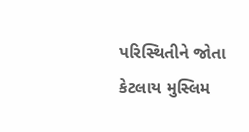પરિસ્થિતીને જોતા કેટલાય મુસ્લિમ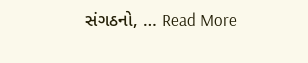સંગઠનો, … Read More